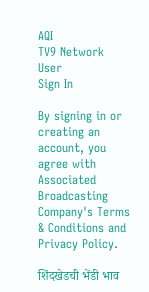AQI
TV9 Network
User
Sign In

By signing in or creating an account, you agree with Associated Broadcasting Company's Terms & Conditions and Privacy Policy.

शिंदखेडची भेंडी भाव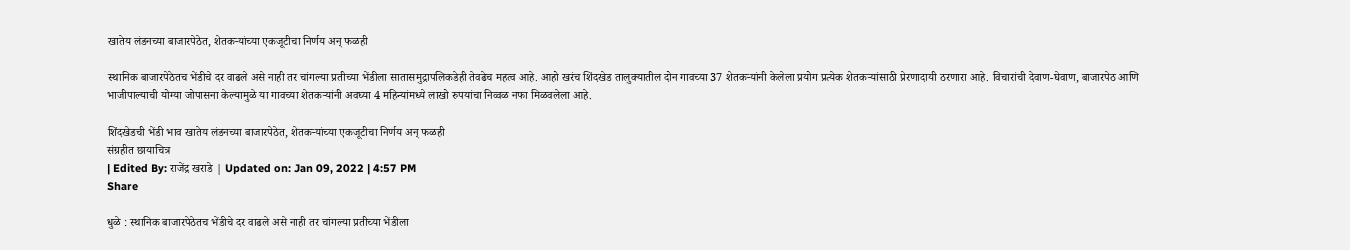खातेय लंडनच्या बाजारपेठेत, शेतकऱ्यांच्या एकजूटीचा निर्णय अन् फळही

स्थानिक बाजारपेठेतच भेंडीचे दर वाढले असे नाही तर चांगल्या प्रतीच्या भेंडीला सातासमुद्रापलिकडेही तेवढेच महत्व आहे. आहो खरंच शिंदखेड तालुक्यातील दोन गावच्या 37 शेतकऱ्यांनी केलेला प्रयोग प्रत्येक शेतकऱ्यांसाठी प्रेरणादायी ठरणारा आहे. विचारांची देवाण-घेवाण, बाजारपेठ आणि भाजीपाल्याची योग्या जोपासना केल्यामुळे या गावच्या शेतकऱ्यांनी अवघ्या 4 महिन्यांमध्ये लाखो रुपयांचा निव्वळ नफा मिळवलेला आहे.

शिंदखेडची भेंडी भाव खातेय लंडनच्या बाजारपेठेत, शेतकऱ्यांच्या एकजूटीचा निर्णय अन् फळही
संग्रहीत छायाचित्र
| Edited By: राजेंद्र खराडे | Updated on: Jan 09, 2022 | 4:57 PM
Share

धुळे : स्थानिक बाजारपेठेतच भेंडीचे दर वाढले असे नाही तर चांगल्या प्रतीच्या भेंडीला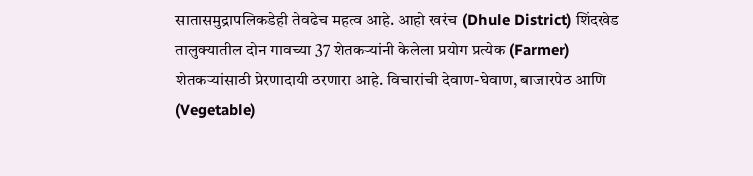सातासमुद्रापलिकडेही तेवढेच महत्व आहे. आहो खरंच (Dhule District) शिंदखेड तालुक्यातील दोन गावच्या 37 शेतकऱ्यांनी केलेला प्रयोग प्रत्येक (Farmer) शेतकऱ्यांसाठी प्रेरणादायी ठरणारा आहे. विचारांची देवाण-घेवाण, बाजारपेठ आणि (Vegetable)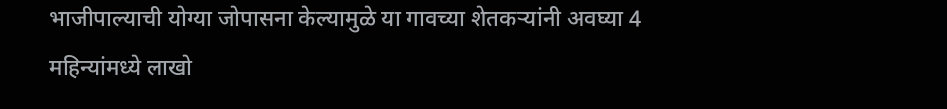भाजीपाल्याची योग्या जोपासना केल्यामुळे या गावच्या शेतकऱ्यांनी अवघ्या 4 महिन्यांमध्ये लाखो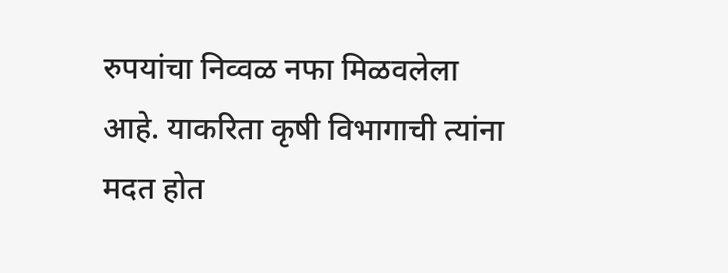रुपयांचा निव्वळ नफा मिळवलेला आहे. याकरिता कृषी विभागाची त्यांना मदत होत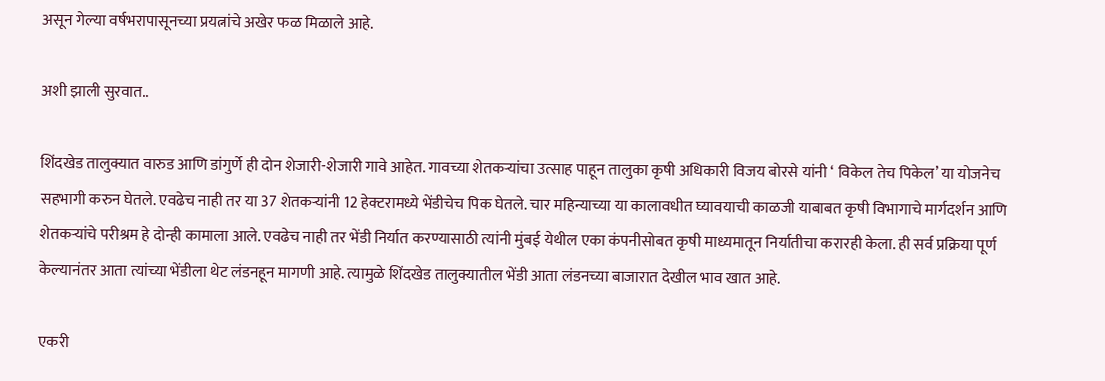असून गेल्या वर्षभरापासूनच्या प्रयत्नांचे अखेर फळ मिळाले आहे.

अशी झाली सुरवात..

शिंदखेड तालुक्यात वारुड आणि डांगुर्णे ही दोन शेजारी-शेजारी गावे आहेत. गावच्या शेतकऱ्यांचा उत्साह पाहून तालुका कृषी अधिकारी विजय बोरसे यांनी ‘ विकेल तेच पिकेल’ या योजनेच सहभागी करुन घेतले. एवढेच नाही तर या 37 शेतकऱ्यांनी 12 हेक्टरामध्ये भेंडीचेच पिक घेतले. चार महिन्याच्या या कालावधीत घ्यावयाची काळजी याबाबत कृषी विभागाचे मार्गदर्शन आणि शेतकऱ्यांचे परीश्रम हे दोन्ही कामाला आले. एवढेच नाही तर भेंडी निर्यात करण्यासाठी त्यांनी मुंबई येथील एका कंपनीसोबत कृषी माध्यमातून निर्यातीचा करारही केला. ही सर्व प्रक्रिया पूर्ण केल्यानंतर आता त्यांच्या भेंडीला थेट लंडनहून मागणी आहे. त्यामुळे शिंदखेड तालुक्यातील भेंडी आता लंडनच्या बाजारात देखील भाव खात आहे.

एकरी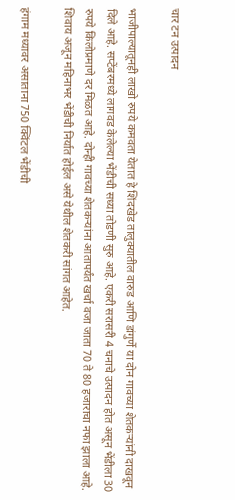चार टन उत्पादन

भाजीपाल्यातूनही लाखो रुपये कमवता येतात हे शिंदखेड तालुक्यातील वारुड आणि डांगुर्णे या दोन गावच्या शेतकऱ्यांनी दाखवून दिले आहे. सप्टेंबरमध्ये लागवड केलेल्या भेंडीची सध्या तोडणी सुरु आहे. एकरी सरासरी 4 चनाचे उत्पादन होत असून भेंडीला 30 रुपये किलोप्रमाणे दर मिळत आहे. दोन्ही गावच्या शेतकऱ्यांना आतापर्यंत खर्चा वजा जाता 70 ते 80 हजाराचा नफा झाला आहे. शिवाय अजून महिनाभर भेंडीची निर्यात होईल असे येथील शेतकरी सांगत आहेत.

हंगाम मध्यावर असाताना 750 क्विंटल भेंडीची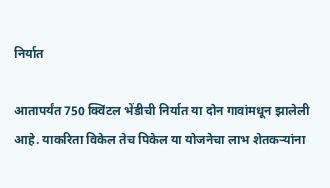निर्यात

आतापर्यंत 750 क्विंटल भेंडीची निर्यात या दोन गावांमधून झालेली आहे. याकरिता विकेल तेच पिकेल या योजनेचा लाभ शेतकऱ्यांना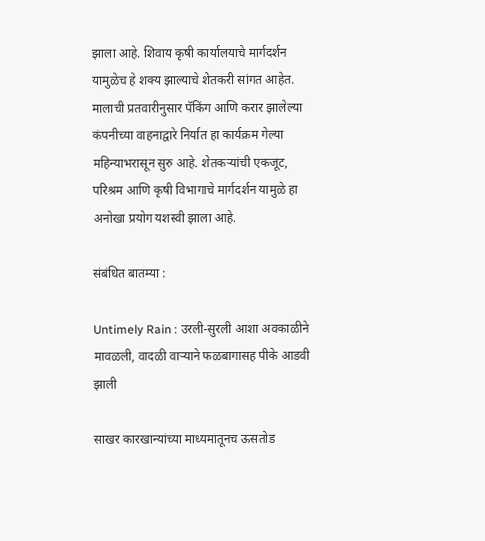झाला आहे. शिवाय कृषी कार्यालयाचे मार्गदर्शन यामुळेच हे शक्य झाल्याचे शेतकरी सांगत आहेत. मालाची प्रतवारीनुसार पॅकिंग आणि करार झालेल्या कंपनीच्या वाहनाद्वारे निर्यात हा कार्यक्रम गेल्या महिन्याभरासून सुरु आहे. शेतकऱ्यांची एकजूट, परिश्रम आणि कृषी विभागाचे मार्गदर्शन यामुळे हा अनोखा प्रयोग यशस्वी झाला आहे.

संबंधित बातम्या :

Untimely Rain : उरली-सुरली आशा अवकाळीने मावळली, वादळी वाऱ्याने फळबागासह पीके आडवी झाली

साखर कारखान्यांच्या माध्यमातूनच ऊसतोड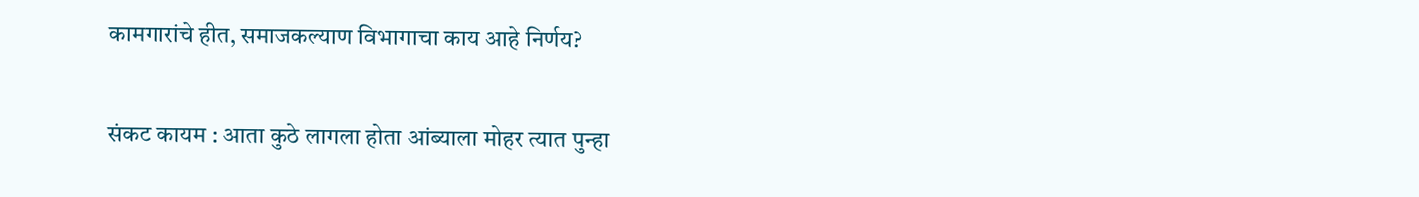कामगारांचे हीत, समाजकल्याण विभागाचा काय आहे निर्णय?

संकट कायम : आता कुठे लागला होता आंब्याला मोहर त्यात पुन्हा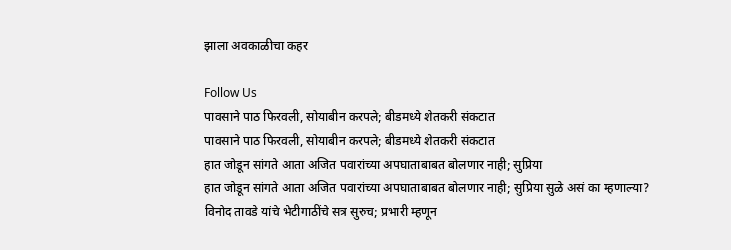झाला अवकाळीचा कहर

Follow Us
पावसाने पाठ फिरवली, सोयाबीन करपले; बीडमध्ये शेतकरी संकटात
पावसाने पाठ फिरवली, सोयाबीन करपले; बीडमध्ये शेतकरी संकटात
हात जोडून सांगते आता अजित पवारांच्या अपघाताबाबत बोलणार नाही; सुप्रिया
हात जोडून सांगते आता अजित पवारांच्या अपघाताबाबत बोलणार नाही; सुप्रिया सुळे असं का म्हणाल्या?
विनोद तावडे यांचे भेटीगाठींचे सत्र सुरुच; प्रभारी म्हणून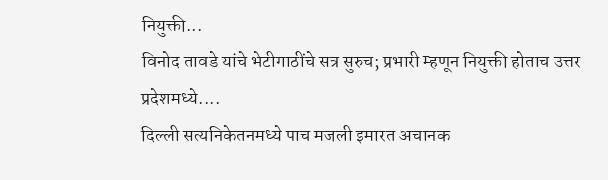नियुक्ती...
विनोद तावडे यांचे भेटीगाठींचे सत्र सुरुच; प्रभारी म्हणून नियुक्ती होताच उत्तर प्रदेशमध्ये....
दिल्ली सत्यनिकेतनमध्ये पाच मजली इमारत अचानक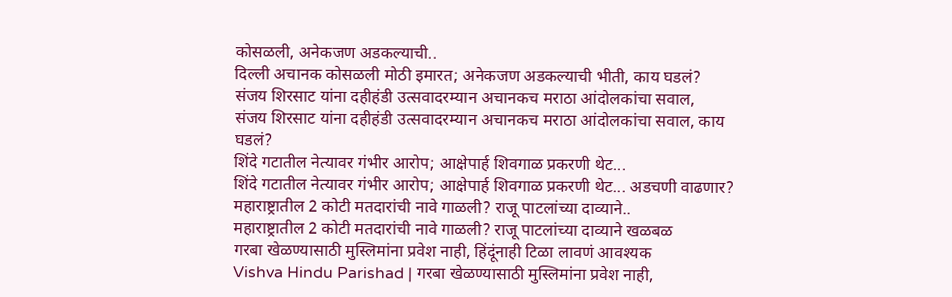कोसळली, अनेकजण अडकल्याची..
दिल्ली अचानक कोसळली मोठी इमारत; अनेकजण अडकल्याची भीती, काय घडलं?
संजय शिरसाट यांना दहीहंडी उत्सवादरम्यान अचानकच मराठा आंदोलकांचा सवाल,
संजय शिरसाट यांना दहीहंडी उत्सवादरम्यान अचानकच मराठा आंदोलकांचा सवाल, काय घडलं?
शिंदे गटातील नेत्यावर गंभीर आरोप; आक्षेपार्ह शिवगाळ प्रकरणी थेट...
शिंदे गटातील नेत्यावर गंभीर आरोप; आक्षेपार्ह शिवगाळ प्रकरणी थेट... अडचणी वाढणार?
महाराष्ट्रातील 2 कोटी मतदारांची नावे गाळली? राजू पाटलांच्या दाव्याने..
महाराष्ट्रातील 2 कोटी मतदारांची नावे गाळली? राजू पाटलांच्या दाव्याने खळबळ
गरबा खेळण्यासाठी मुस्लिमांना प्रवेश नाही, हिंदूंनाही टिळा लावणं आवश्यक
Vishva Hindu Parishad | गरबा खेळण्यासाठी मुस्लिमांना प्रवेश नाही,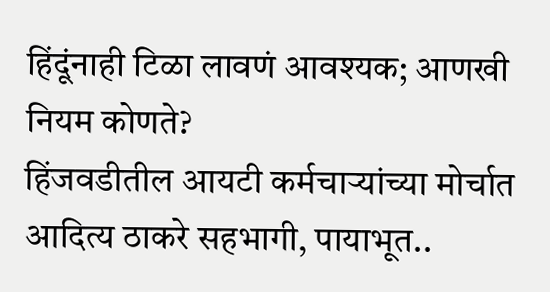हिंदूंनाही टिळा लावणं आवश्यक; आणखी नियम कोणते?
हिंजवडीतील आयटी कर्मचाऱ्यांच्या मोर्चात आदित्य ठाकरे सहभागी, पायाभूत..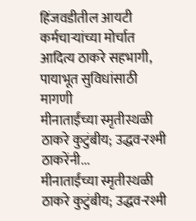हिंजवडीतील आयटी कर्मचाऱ्यांच्या मोर्चात आदित्य ठाकरे सहभागी, पायाभूत सुविधांसाठी मागणी
मीनाताईंच्या स्मृतीस्थळी ठाकरे कुटुंबीय; उद्धव-रश्मी ठाकरेंनी...
मीनाताईंच्या स्मृतीस्थळी ठाकरे कुटुंबीय; उद्धव-रश्मी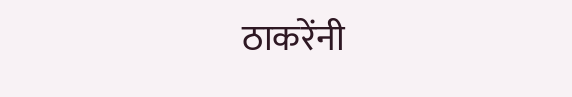ठाकरेंनी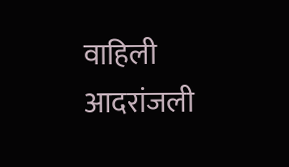वाहिली आदरांजली